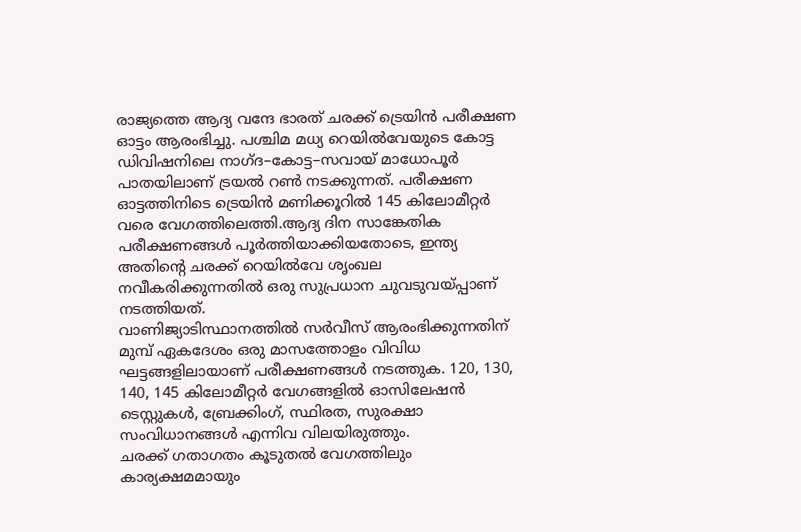രാജ്യത്തെ ആദ്യ വന്ദേ ഭാരത് ചരക്ക് ട്രെയിൻ പരീക്ഷണ ഓട്ടം ആരംഭിച്ചു. പശ്ചിമ മധ്യ റെയിൽവേയുടെ കോട്ട ഡിവിഷനിലെ നാഗ്ദ–കോട്ട–സവായ് മാധോപൂർ പാതയിലാണ് ട്രയൽ റൺ നടക്കുന്നത്. പരീക്ഷണ ഓട്ടത്തിനിടെ ട്രെയിൻ മണിക്കൂറിൽ 145 കിലോമീറ്റർ വരെ വേഗത്തിലെത്തി.ആദ്യ ദിന സാങ്കേതിക പരീക്ഷണങ്ങൾ പൂർത്തിയാക്കിയതോടെ, ഇന്ത്യ അതിന്റെ ചരക്ക് റെയിൽവേ ശൃംഖല നവീകരിക്കുന്നതിൽ ഒരു സുപ്രധാന ചുവടുവയ്പ്പാണ് നടത്തിയത്.
വാണിജ്യാടിസ്ഥാനത്തിൽ സർവീസ് ആരംഭിക്കുന്നതിന് മുമ്പ് ഏകദേശം ഒരു മാസത്തോളം വിവിധ ഘട്ടങ്ങളിലായാണ് പരീക്ഷണങ്ങൾ നടത്തുക. 120, 130, 140, 145 കിലോമീറ്റർ വേഗങ്ങളിൽ ഓസിലേഷൻ ടെസ്റ്റുകൾ, ബ്രേക്കിംഗ്, സ്ഥിരത, സുരക്ഷാ സംവിധാനങ്ങൾ എന്നിവ വിലയിരുത്തും.
ചരക്ക് ഗതാഗതം കൂടുതൽ വേഗത്തിലും കാര്യക്ഷമമായും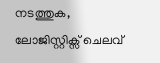നടത്തുക, ലോജിസ്റ്റിക്സ് ചെലവ്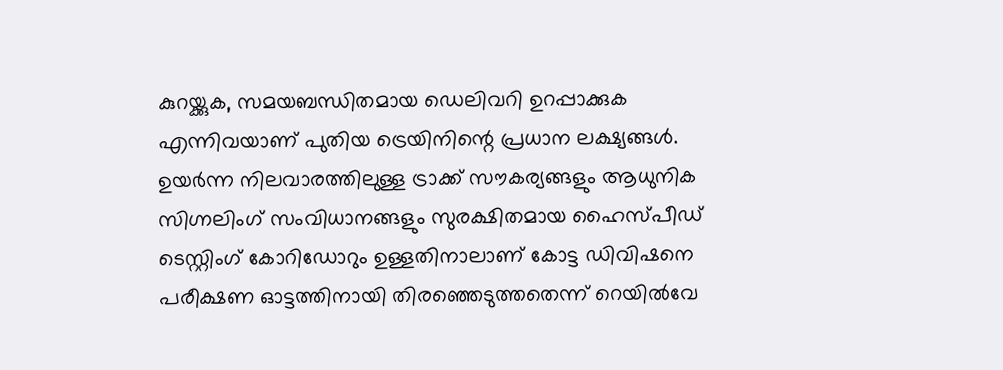കുറയ്ക്കുക, സമയബന്ധിതമായ ഡെലിവറി ഉറപ്പാക്കുക എന്നിവയാണ് പുതിയ ട്രെയിനിന്റെ പ്രധാന ലക്ഷ്യങ്ങൾ. ഉയർന്ന നിലവാരത്തിലുള്ള ട്രാക്ക് സൗകര്യങ്ങളും ആധുനിക സിഗ്നലിംഗ് സംവിധാനങ്ങളും സുരക്ഷിതമായ ഹൈസ്പീഡ് ടെസ്റ്റിംഗ് കോറിഡോറും ഉള്ളതിനാലാണ് കോട്ട ഡിവിഷനെ പരീക്ഷണ ഓട്ടത്തിനായി തിരഞ്ഞെടുത്തതെന്ന് റെയിൽവേ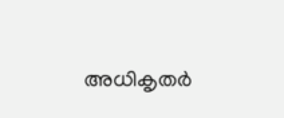അധികൃതർ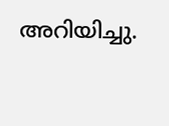അറിയിച്ചു.